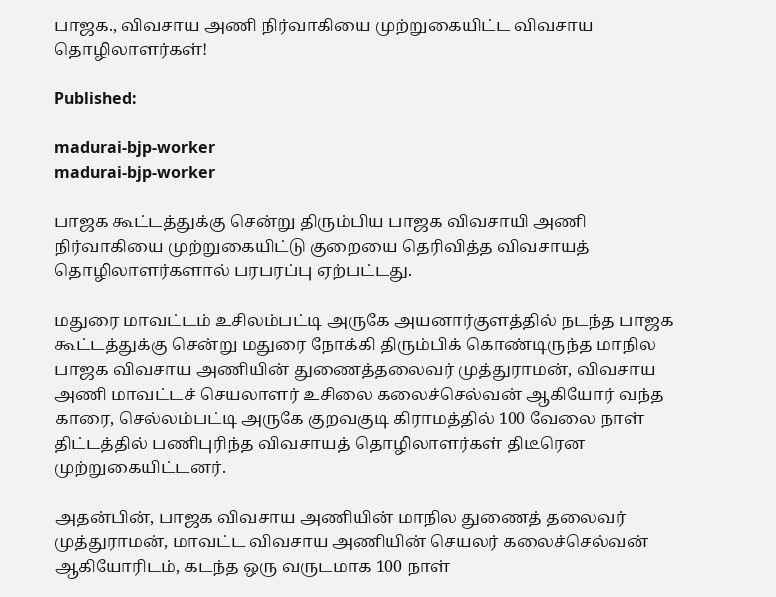பாஜக., விவசாய அணி நிர்வாகியை முற்றுகையிட்ட விவசாய தொழிலாளர்கள்!

Published:

madurai-bjp-worker
madurai-bjp-worker

பாஜக கூட்டத்துக்கு சென்று திரும்பிய பாஜக விவசாயி அணி நிர்வாகியை முற்றுகையிட்டு குறையை தெரிவித்த விவசாயத் தொழிலாளர்களால் பரபரப்பு ஏற்பட்டது.

மதுரை மாவட்டம் உசிலம்பட்டி அருகே அயனார்குளத்தில் நடந்த பாஜக கூட்டத்துக்கு சென்று மதுரை நோக்கி திரும்பிக் கொண்டிருந்த மாநில பாஜக விவசாய அணியின் துணைத்தலைவர் முத்துராமன், விவசாய அணி மாவட்டச் செயலாளர் உசிலை கலைச்செல்வன் ஆகியோர் வந்த காரை, செல்லம்பட்டி அருகே குறவகுடி கிராமத்தில் 100 வேலை நாள் திட்டத்தில் பணிபுரிந்த விவசாயத் தொழிலாளர்கள் திடீரென முற்றுகையிட்டனர்.

அதன்பின், பாஜக விவசாய அணியின் மாநில துணைத் தலைவர் முத்துராமன், மாவட்ட விவசாய அணியின் செயலர் கலைச்செல்வன் ஆகியோரிடம், கடந்த ஒரு வருடமாக 100 நாள்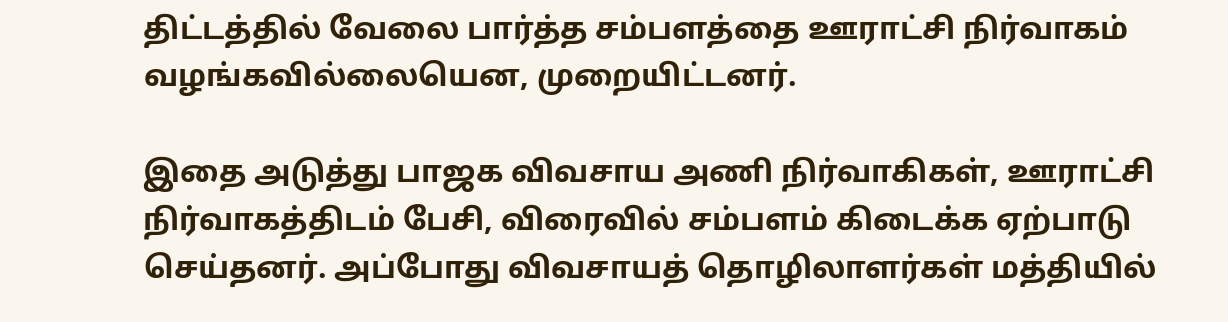திட்டத்தில் வேலை பார்த்த சம்பளத்தை ஊராட்சி நிர்வாகம் வழங்கவில்லையென, முறையிட்டனர்.

இதை அடுத்து பாஜக விவசாய அணி நிர்வாகிகள், ஊராட்சி நிர்வாகத்திடம் பேசி, விரைவில் சம்பளம் கிடைக்க ஏற்பாடு செய்தனர். அப்போது விவசாயத் தொழிலாளர்கள் மத்தியில்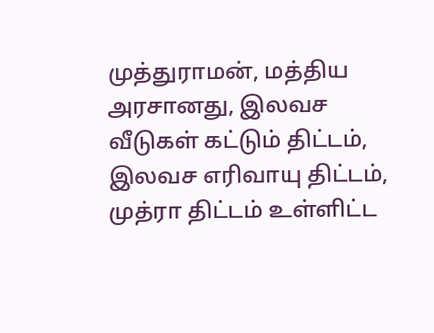முத்துராமன், மத்திய அரசானது, இலவச வீடுகள் கட்டும் திட்டம், இலவச எரிவாயு திட்டம், முத்ரா திட்டம் உள்ளிட்ட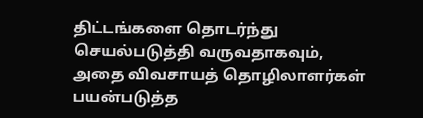திட்டங்களை தொடர்ந்து செயல்படுத்தி வருவதாகவும், அதை விவசாயத் தொழிலாளர்கள் பயன்படுத்த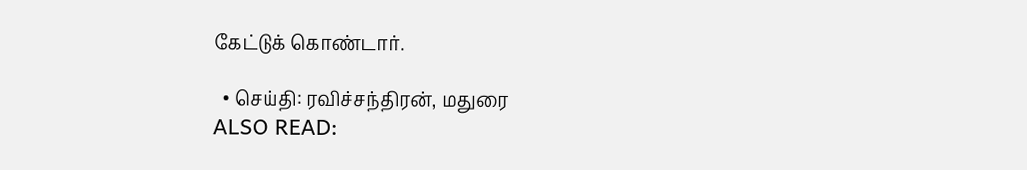கேட்டுக் கொண்டார்.

  • செய்தி: ரவிச்சந்திரன், மதுரை
ALSO READ: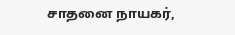சாதனை நாயகர்,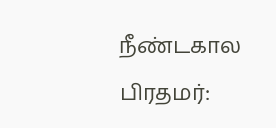நீண்டகால பிரதமர்: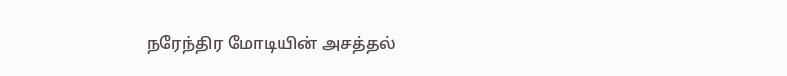நரேந்திர மோடியின் அசத்தல்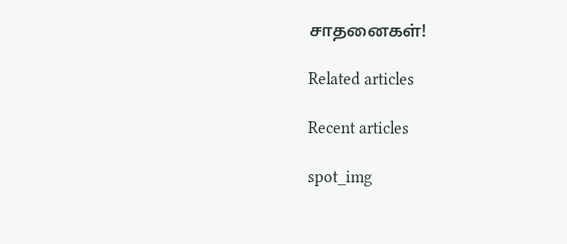சாதனைகள்!

Related articles

Recent articles

spot_img